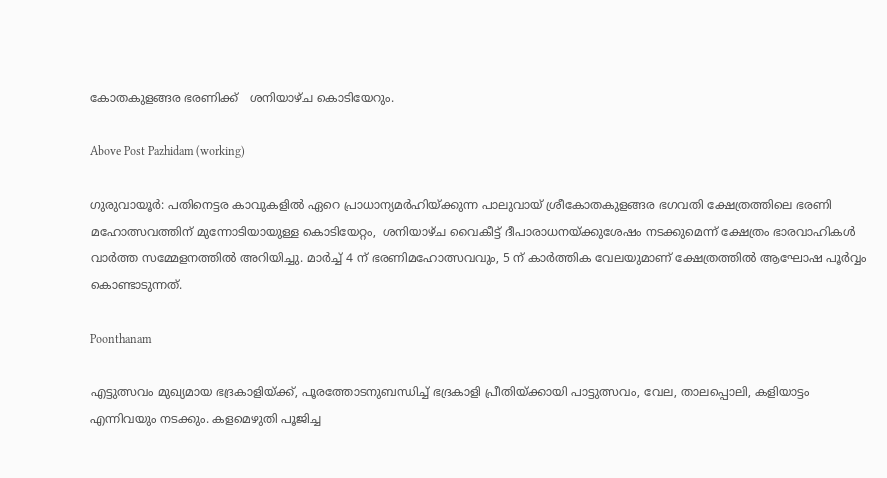കോതകുളങ്ങര ഭരണിക്ക്   ശനിയാഴ്ച കൊടിയേറും.

Above Post Pazhidam (working)

ഗുരുവായൂര്‍: പതിനെട്ടര കാവുകളില്‍ ഏറെ പ്രാധാന്യമര്‍ഹിയ്ക്കുന്ന പാലുവായ് ശ്രീകോതകുളങ്ങര ഭഗവതി ക്ഷേത്രത്തിലെ ഭരണി മഹോത്സവത്തിന് മുന്നോടിയായുള്ള കൊടിയേറ്റം,  ശനിയാഴ്ച വൈകീട്ട് ദീപാരാധനയ്ക്കുശേഷം നടക്കുമെന്ന് ക്ഷേത്രം ഭാരവാഹികള്‍  വാർത്ത സമ്മേളനത്തില്‍ അറിയിച്ചു. മാര്‍ച്ച് 4 ന് ഭരണിമഹോത്സവവും, 5 ന് കാര്‍ത്തിക വേലയുമാണ് ക്ഷേത്രത്തില്‍ ആഘോഷ പൂര്‍വ്വം കൊണ്ടാടുന്നത്.

Poonthanam

എട്ടുത്സവം മുഖ്യമായ ഭദ്രകാളിയ്ക്ക്, പൂരത്തോടനുബന്ധിച്ച് ഭദ്രകാളി പ്രീതിയ്ക്കായി പാട്ടുത്സവം, വേല, താലപ്പൊലി, കളിയാട്ടം എന്നിവയും നടക്കും. കളമെഴുതി പൂജിച്ച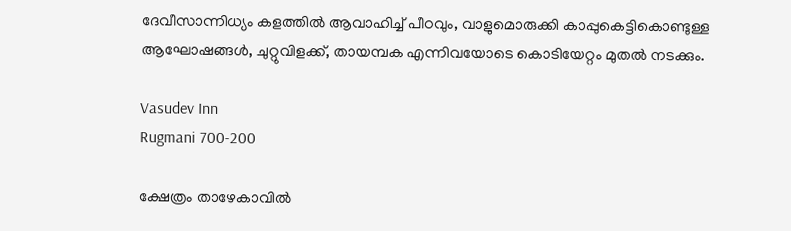ദേവീസാന്നിധ്യം കളത്തില്‍ ആവാഹിച്ച് പീഠവും, വാളുമൊരുക്കി കാപ്പുകെട്ടികൊണ്ടുള്ള ആഘോഷങ്ങള്‍, ചുറ്റുവിളക്ക്, തായമ്പക എന്നിവയോടെ കൊടിയേറ്റം മുതല്‍ നടക്കും.

Vasudev Inn
Rugmani 700-200

ക്ഷേത്രം താഴേകാവില്‍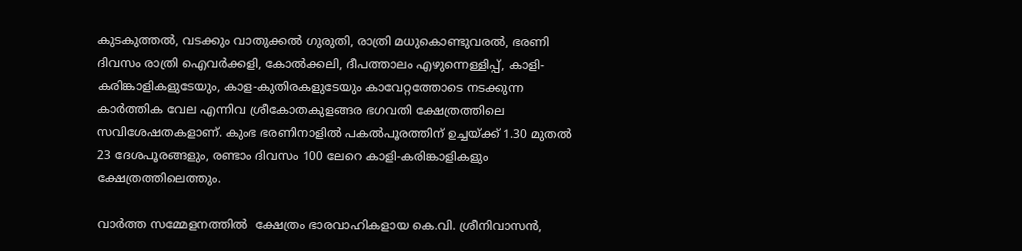കുടകുത്തല്‍, വടക്കും വാതുക്കല്‍ ഗുരുതി, രാത്രി മധുകൊണ്ടുവരല്‍, ഭരണി ദിവസം രാത്രി ഐവര്‍ക്കളി, കോല്‍ക്കലി, ദീപത്താലം എഴുന്നെള്ളിപ്പ്, കാളി-കരിങ്കാളികളുടേയും, കാള-കുതിരകളുടേയും കാവേറ്റത്തോടെ നടക്കുന്ന കാര്‍ത്തിക വേല എന്നിവ ശ്രീകോതകുളങ്ങര ഭഗവതി ക്ഷേത്രത്തിലെ സവിശേഷതകളാണ്. കുംഭ ഭരണിനാളില്‍ പകല്‍പൂരത്തിന് ഉച്ചയ്ക്ക് 1.30 മുതല്‍ 23 ദേശപൂരങ്ങളും, രണ്ടാം ദിവസം 100 ലേറെ കാളി-കരിങ്കാളികളും ക്ഷേത്രത്തിലെത്തും.

വാർത്ത സമ്മേളനത്തില്‍  ക്ഷേത്രം ഭാരവാഹികളായ കെ.വി. ശ്രീനിവാസന്‍,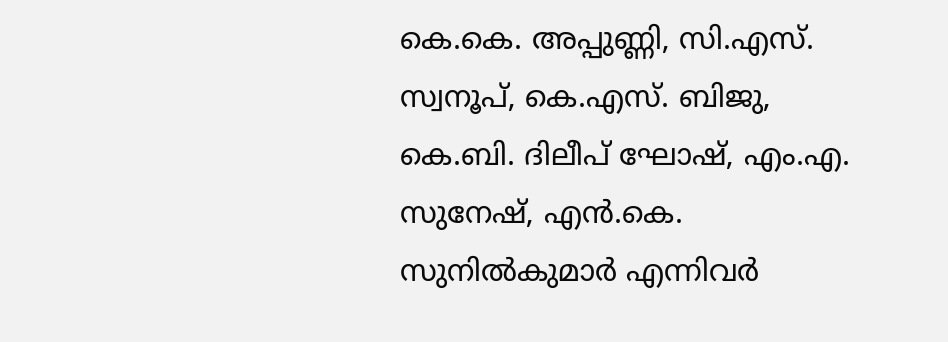കെ.കെ. അപ്പുണ്ണി, സി.എസ്. സ്വനൂപ്, കെ.എസ്. ബിജു, കെ.ബി. ദിലീപ് ഘോഷ്, എം.എ. സുനേഷ്, എന്‍.കെ. സുനില്‍കുമാര്‍ എന്നിവര്‍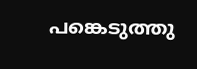പങ്കെടുത്തു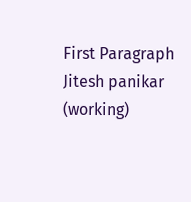First Paragraph Jitesh panikar (working)